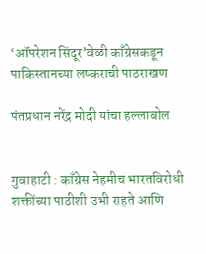‘ऑपरेशन सिंदूर’वेळी काँग्रेसकडून पाकिस्तानच्या लष्कराची पाठराखण

पंतप्रधान नरेंद्र मोदी यांचा हल्लाबोल


गुवाहाटी : काँग्रेस नेहमीच भारतविरोधी शक्तींच्या पाठीशी उभी राहते आणि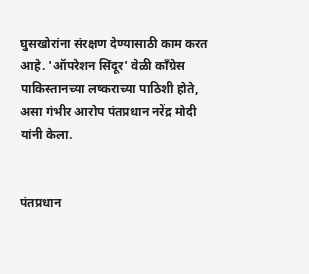घुसखोरांना संरक्षण देण्यासाठी काम करत आहे. 'ऑपरेशन सिंदूर' वेळी काँग्रेस पाकिस्तानच्या लष्कराच्या पाठिशी होते, असा गंभीर आरोप पंतप्रधान नरेंद्र मोदी यांनी केला.


पंतप्रधान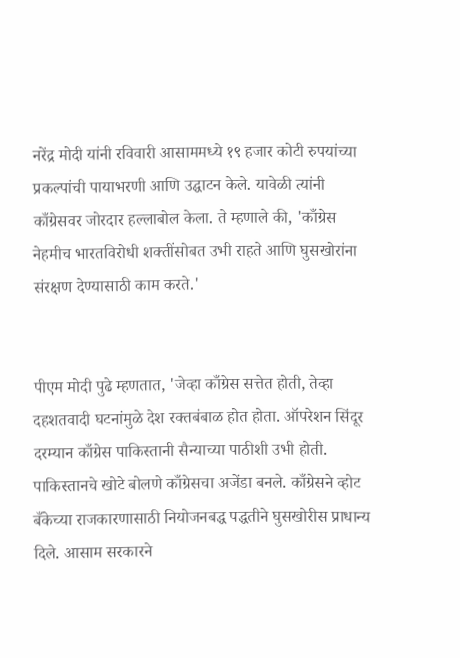नरेंद्र मोदी यांनी रविवारी आसाममध्ये १९ हजार कोटी रुपयांच्या प्रकल्पांची पायाभरणी आणि उद्घाटन केले. यावेळी त्यांनी काँग्रेसवर जोरदार हल्लाबोल केला. ते म्हणाले की, 'काँग्रेस नेहमीच भारतविरोधी शक्तींसोबत उभी राहते आणि घुसखोरांना संरक्षण देण्यासाठी काम करते.'


पीएम मोदी पुढे म्हणतात, 'जेव्हा काँग्रेस सत्तेत होती, तेव्हा दहशतवादी घटनांमुळे देश रक्तबंबाळ होत होता. ऑपरेशन सिंदूर दरम्यान काँग्रेस पाकिस्तानी सैन्याच्या पाठीशी उभी होती. पाकिस्तानचे खोटे बोलणे काँग्रेसचा अजेंडा बनले. काँग्रेसने व्होट बँकेच्या राजकारणासाठी नियोजनबद्ध पद्धतीने घुसखोरीस प्राधान्य दिले. आसाम सरकारने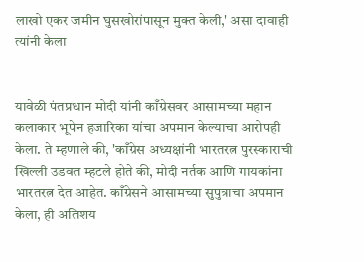लाखो एकर जमीन घुसखोरांपासून मुक्त केली,' असा दावाही त्यांनी केला


यावेळी पंतप्रधान मोदी यांनी काँग्रेसवर आसामच्या महान कलाकार भूपेन हजारिका यांचा अपमान केल्याचा आरोपही केला. ते म्हणाले की, 'काँग्रेस अध्यक्षांनी भारतरत्न पुरस्काराची खिल्ली उडवत म्हटले होते की, मोदी नर्तक आणि गायकांना भारतरत्न देत आहेत. काँग्रेसने आसामच्या सुपुत्राचा अपमान केला, ही अतिशय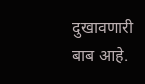दुखावणारी बाब आहे.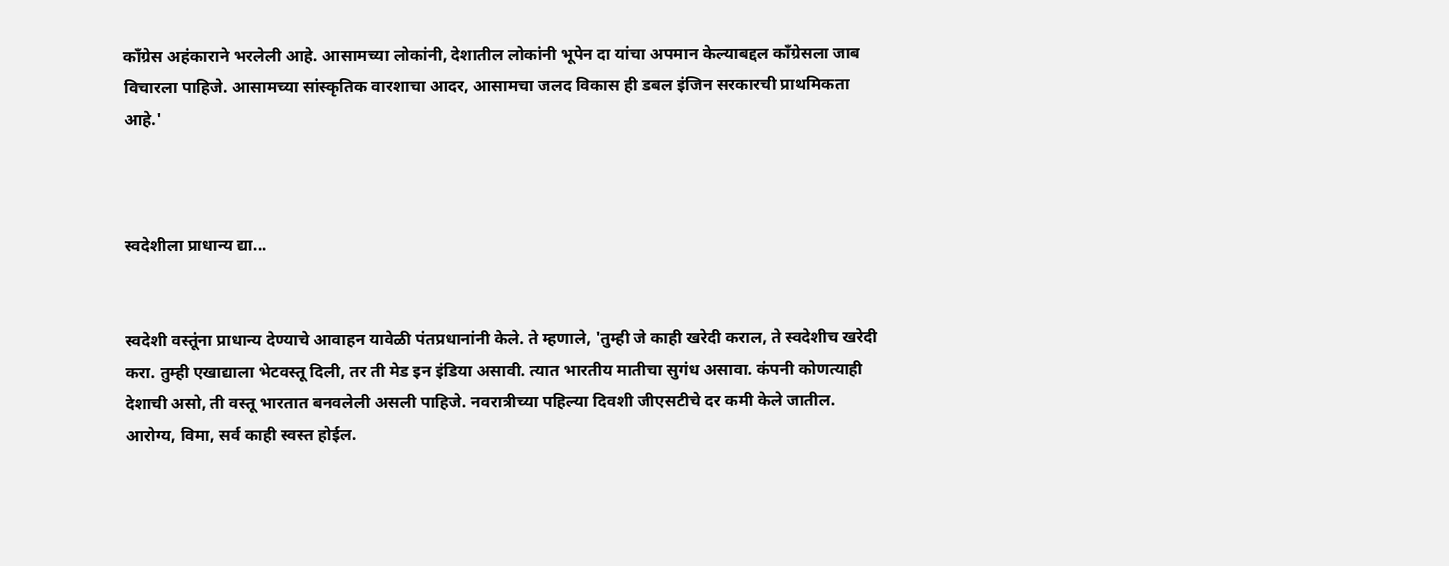काँग्रेस अहंकाराने भरलेली आहे. आसामच्या लोकांनी, देशातील लोकांनी भूपेन दा यांचा अपमान केल्याबद्दल काँग्रेसला जाब विचारला पाहिजे. आसामच्या सांस्कृतिक वारशाचा आदर, आसामचा जलद विकास ही डबल इंजिन सरकारची प्राथमिकता आहे.'



स्वदेशीला प्राधान्य द्या...


स्वदेशी वस्तूंना प्राधान्य देण्याचे आवाहन यावेळी पंतप्रधानांनी केले. ते म्हणाले, 'तुम्ही जे काही खरेदी कराल, ते स्वदेशीच खरेदी करा. तुम्ही एखाद्याला भेटवस्तू दिली, तर ती मेड इन इंडिया असावी. त्यात भारतीय मातीचा सुगंध असावा. कंपनी कोणत्याही देशाची असो, ती वस्तू भारतात बनवलेली असली पाहिजे. नवरात्रीच्या पहिल्या दिवशी जीएसटीचे दर कमी केले जातील. आरोग्य, विमा, सर्व काही स्वस्त होईल.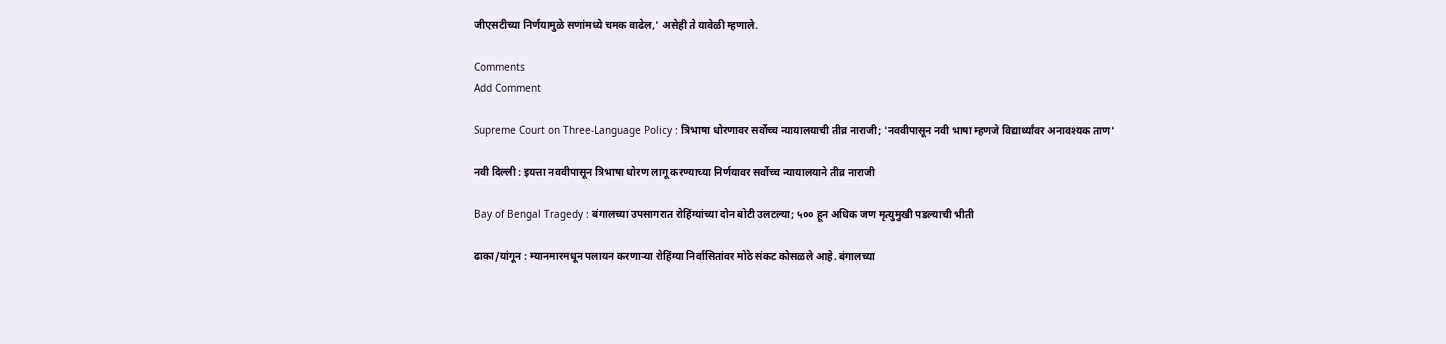जीएसटीच्या निर्णयामुळे सणांमध्ये चमक वाढेल,' असेही ते यावेळी म्हणाले.

Comments
Add Comment

Supreme Court on Three-Language Policy : त्रिभाषा धोरणावर सर्वोच्च न्यायालयाची तीव्र नाराजी; 'नववीपासून नवी भाषा म्हणजे विद्यार्थ्यांवर अनावश्यक ताण'

नवी दिल्ली : इयत्ता नववीपासून त्रिभाषा धोरण लागू करण्याच्या निर्णयावर सर्वोच्च न्यायालयाने तीव्र नाराजी

Bay of Bengal Tragedy : बंगालच्या उपसागरात रोहिंग्यांच्या दोन बोटी उलटल्या; ५०० हून अधिक जण मृत्युमुखी पडल्याची भीती

ढाका/यांगून : म्यानमारमधून पलायन करणाऱ्या रोहिंग्या निर्वासितांवर मोठे संकट कोसळले आहे. बंगालच्या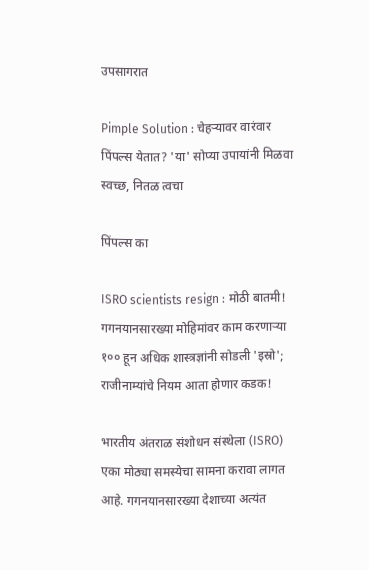उपसागरात

Pimple Solution : चेहऱ्यावर वारंवार पिंपल्स येतात? 'या' सोप्या उपायांनी मिळवा स्वच्छ, नितळ त्वचा

पिंपल्स का

ISRO scientists resign : मोठी बातमी! गगनयानसारख्या मोहिमांवर काम करणाऱ्या १०० हून अधिक शास्त्रज्ञांनी सोडली 'इस्रो'; राजीनाम्यांचे नियम आता होणार कडक!

भारतीय अंतराळ संशोधन संस्थेला (ISRO) एका मोठ्या समस्येचा सामना करावा लागत आहे. गगनयानसारख्या देशाच्या अत्यंत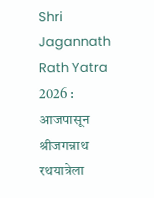Shri Jagannath Rath Yatra 2026 : आजपासून श्रीजगन्नाथ रथयात्रेला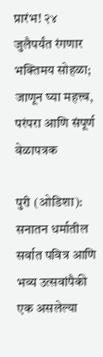प्रारंभ! २४ जुलैपर्यंत रंगणार भक्तिमय सोहळा; जाणून घ्या महत्त्व, परंपरा आणि संपूर्ण वेळापत्रक

पुरी (ओडिशा): सनातन धर्मातील सर्वात पवित्र आणि भव्य उत्सवांपैकी एक असलेल्या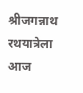श्रीजगन्नाथ रथयात्रेला आज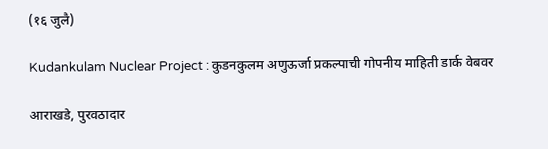(१६ जुलै)

Kudankulam Nuclear Project : कुडनकुलम अणुऊर्जा प्रकल्पाची गोपनीय माहिती डार्क वेबवर

आराखडे, पुरवठादार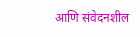आणि संवेदनशील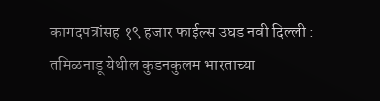कागदपत्रांसह १९ हजार फाईल्स उघड नवी दिल्ली : तमिळनाडू येथील कुडनकुलम भारताच्या